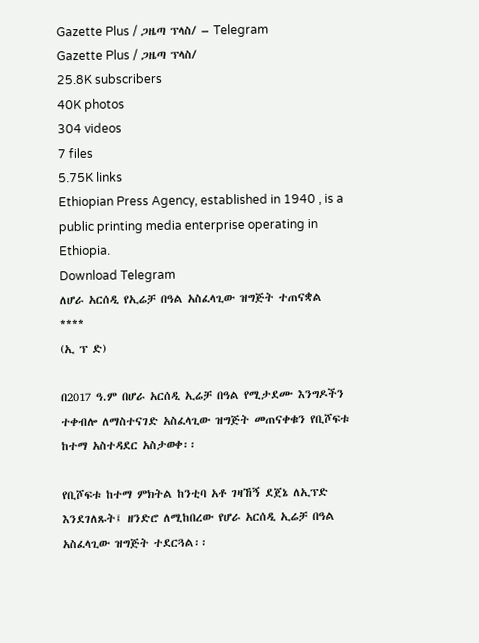Gazette Plus / ጋዜጣ ፕላስ/ – Telegram
Gazette Plus / ጋዜጣ ፕላስ/
25.8K subscribers
40K photos
304 videos
7 files
5.75K links
Ethiopian Press Agency, established in 1940 , is a public printing media enterprise operating in Ethiopia.
Download Telegram
ለሆራ አርሰዲ የኢሬቻ በዓል አስፈላጊው ዝግጅት ተጠናቋል
****
(ኢ ፕ ድ)

በ2017 ዓ.ም በሆራ አርሰዲ ኢሬቻ በዓል የሚታደሙ እንግዶችን ተቀብሎ ለማስተናገድ አስፈላጊው ዝግጅት መጠናቀቁን የቢሾፍቱ ከተማ አስተዳደር አስታወቀ፡፡

የቢሾፍቱ ከተማ ምክትል ከንቲባ አቶ ገዛኸኝ ደጀኔ ለኢፕድ እንደገለጹት፤ ዘንድሮ ለሚከበረው የሆራ አርሰዲ ኢሬቻ በዓል አስፈላጊው ዝግጅት ተደርጓል፡፡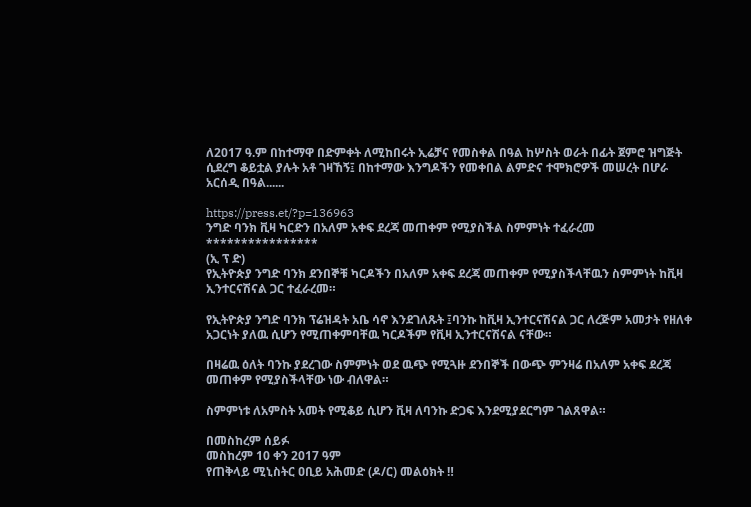ለ2017 ዓ.ም በከተማዋ በድምቀት ለሚከበሩት ኢሬቻና የመስቀል በዓል ከሦስት ወራት በፊት ጀምሮ ዝግጅት ሲደረግ ቆይቷል ያሉት አቶ ገዛኸኝ፤ በከተማው እንግዶችን የመቀበል ልምድና ተሞክሮዎች መሠረት በሆራ አርሰዲ በዓል......

https://press.et/?p=136963
ንግድ ባንክ ቪዛ ካርድን በአለም አቀፍ ደረጃ መጠቀም የሚያስችል ስምምነት ተፈራረመ
****************
(ኢ ፕ ድ)
የኢትዮጵያ ንግድ ባንክ ደንበኞቹ ካርዶችን በአለም አቀፍ ደረጃ መጠቀም የሚያስችላቸዉን ስምምነት ከቪዛ ኢንተርናሽናል ጋር ተፈራረመ።

የኢትዮጵያ ንግድ ባንክ ፕሬዝዳት አቤ ሳኖ እንደገለጹት ፤ባንኩ ከቪዛ ኢንተርናሽናል ጋር ለረጅም አመታት የዘለቀ አጋርነት ያለዉ ሲሆን የሚጠቀምባቸዉ ካርዶችም የቪዛ ኢንተርናሽናል ናቸው።

በዛሬዉ ዕለት ባንኩ ያደረገው ስምምነት ወደ ዉጭ የሚጓዙ ደንበኞች በውጭ ምንዛሬ በአለም አቀፍ ደረጃ መጠቀም የሚያስችላቸው ነው ብለዋል።

ስምምነቱ ለአምስት አመት የሚቆይ ሲሆን ቪዛ ለባንኩ ድጋፍ እንደሚያደርግም ገልጸዋል።

በመስከረም ሰይፉ
መስከረም 10 ቀን 2017 ዓም
የጠቅላይ ሚኒስትር ዐቢይ አሕመድ (ዶ/ር) መልዕክት ‼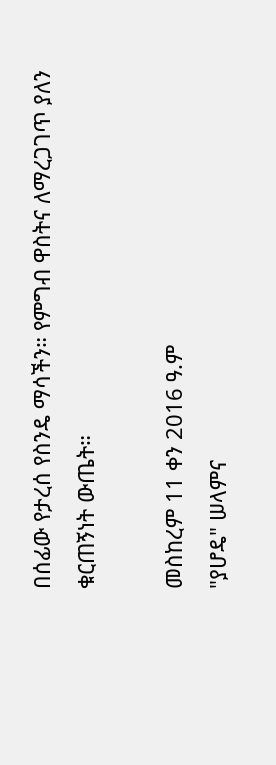በሰፊው የታረሰ የስንዴ ማሳችን። የምግብ ዋስትና ለማረጋገጥ ያለን ቁርጠኝነት ውጤት።

መስከረም 11 ቀን 2016 ዓ.ም
"ያሆዴ" ሠላምና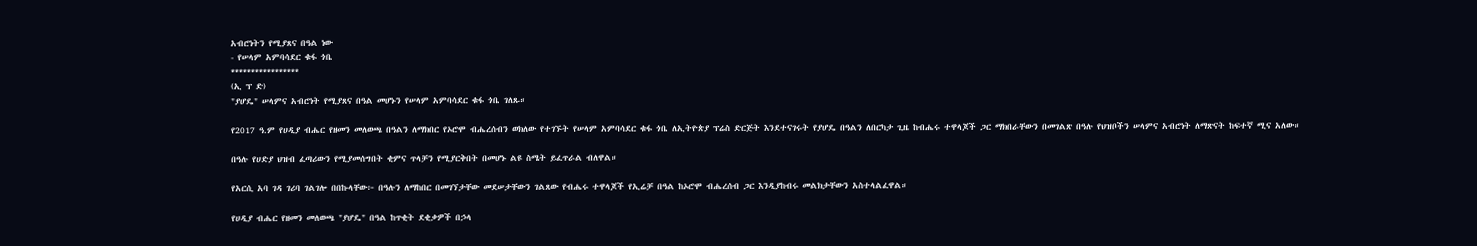አብሮነትን የሚያጸና በዓል ነው
- የሠላም አምባሳደር ቁፋ ጎቤ
*****************
(ኢ ፕ ድ)
"ያሆዴ" ሠላምና አብሮነት የሚያጸና በዓል መሆኑን የሠላም አምባሳደር ቁፋ ጎቤ ገለጹ።

የ2017 ዓ.ም የሀዲያ ብሔር የዘመን መለወጫ በዓልን ለማክበር የኦሮሞ ብሔረሰብን ወክለው የተገኙት የሠላም አምባሳደር ቁፋ ጎቤ ለኢትዮጵያ ፕሬስ ድርጅት እንደተናገሩት የያሆዴ በዓልን ለበርካታ ጊዜ ከብሔሩ ተዋላጆች ጋር ማክበራቸውን በመገልጽ በዓሉ የህዝቦችን ሠላምና አብሮነት ለማጽናት ከፍተኛ ሚና አለው።

በዓሉ የሀድያ ህዝብ ፈጣሪውን የሚያመሰግበት ቂምና ጥላቻን የሚያርቅበት በመሆኑ ልዩ ስሜት ይፈጥራል ብለዋል።

የአርሲ አባ ገዳ ገሪባ ገልገሎ በበኩላቸው፦ በዓሉን ለማከበር በመገኘታቸው መደሠታቸውን ገልጸው የብሔሩ ተዋላጆች የኢሬቻ በዓል ከኦሮሞ ብሔረሰብ ጋር እንዲያከብሩ መልክታቸውን አስተላልፈዋል።

የሀዲያ ብሔር የዘመን መለወጫ "ያሆዴ" በዓል ከጥቂት ደቂቃዎች በኃላ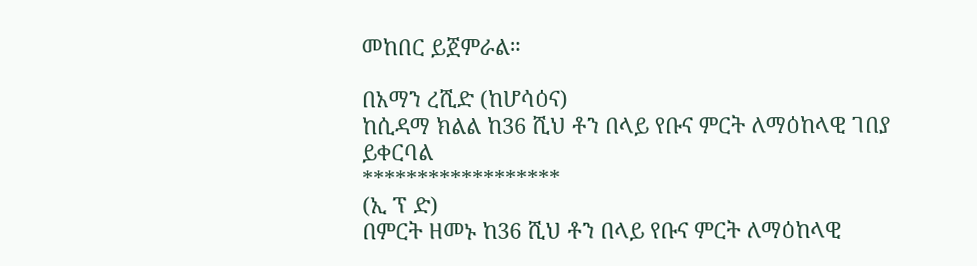መከበር ይጀምራል።

በአማን ረሺድ (ከሆሳዕና)
ከሲዳማ ክልል ከ36 ሺህ ቶን በላይ የቡና ምርት ለማዕከላዊ ገበያ ይቀርባል
******************
(ኢ ፕ ድ)
በምርት ዘመኑ ከ36 ሺህ ቶን በላይ የቡና ምርት ለማዕከላዊ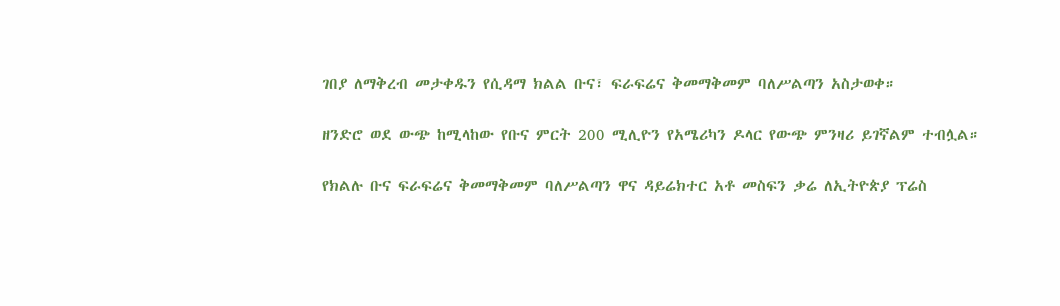ገበያ ለማቅረብ መታቀዱን የሲዳማ ክልል ቡና፣ ፍራፍሬና ቅመማቅመም ባለሥልጣን አስታወቀ።

ዘንድሮ ወደ ውጭ ከሚላከው የቡና ምርት 200 ሚሊዮን የአሜሪካን ዶላር የውጭ ምንዛሪ ይገኛልም ተብሏል።

የክልሉ ቡና ፍራፍሬና ቅመማቅመም ባለሥልጣን ዋና ዳይሬክተር አቶ መስፍን ቃሬ ለኢትዮጵያ ፕሬስ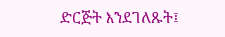ድርጅት እንደገለጹት፤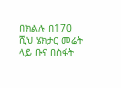በክልሉ በ170 ሺህ ሄክታር መሬት ላይ ቡና በስፋት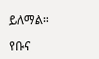ይለማል።

የቡና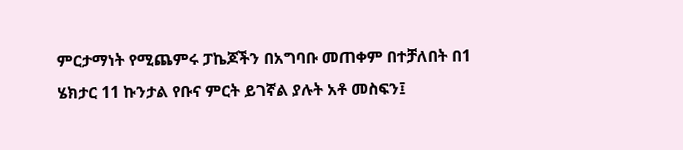ምርታማነት የሚጨምሩ ፓኬጆችን በአግባቡ መጠቀም በተቻለበት በ1 ሄክታር 11 ኩንታል የቡና ምርት ይገኛል ያሉት አቶ መስፍን፤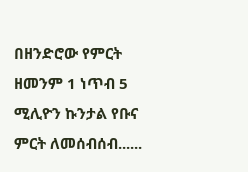በዘንድሮው የምርት ዘመንም 1 ነጥብ 5 ሚሊዮን ኩንታል የቡና ምርት ለመሰብሰብ......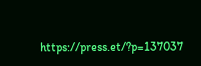https://press.et/?p=137037